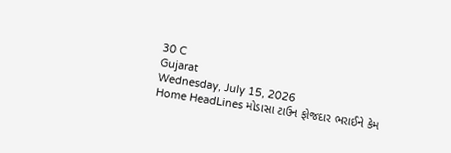30 C
Gujarat
Wednesday, July 15, 2026
Home HeadLines મોડાસા ટાઉન ફોજદાર ભરાઈને કેમ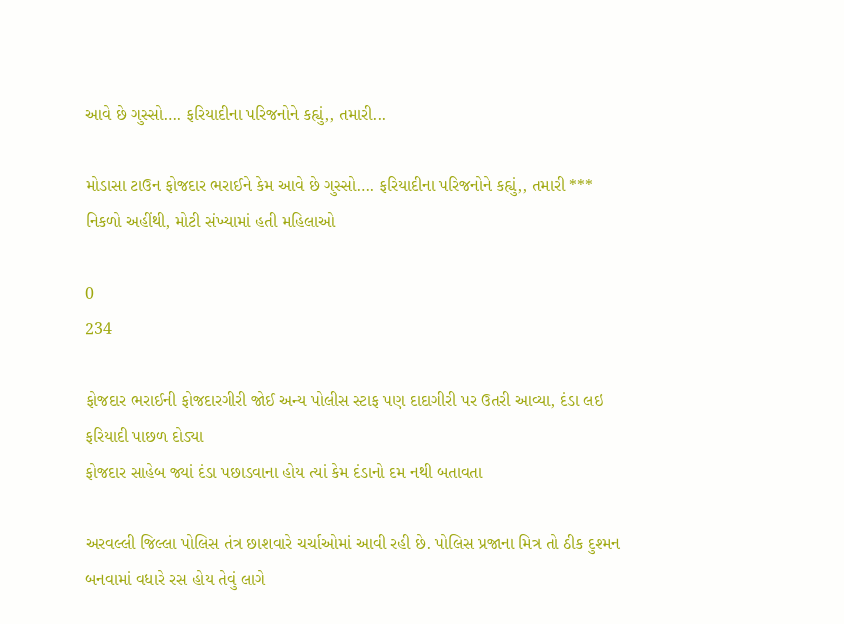આવે છે ગુસ્સો…. ફરિયાદીના પરિજનોને કહ્યું,, તમારી...

મોડાસા ટાઉન ફોજદાર ભરાઈને કેમ આવે છે ગુસ્સો…. ફરિયાદીના પરિજનોને કહ્યું,, તમારી *** નિકળો અહીંથી, મોટી સંખ્યામાં હતી મહિલાઓ

0
234

ફોજદાર ભરાઈની ફોજદારગીરી જોઈ અન્ય પોલીસ સ્ટાફ પણ દાદાગીરી પર ઉતરી આવ્યા, દંડા લઇ ફરિયાદી પાછળ દોડ્યા
ફોજદાર સાહેબ જ્યાં દંડા પછાડવાના હોય ત્યાં કેમ દંડાનો દમ નથી બતાવતા

અરવલ્લી જિલ્લા પોલિસ તંત્ર છાશવારે ચર્ચાઓમાં આવી રહી છે. પોલિસ પ્રજાના મિત્ર તો ઠીક દુશ્મન બનવામાં વધારે રસ હોય તેવું લાગે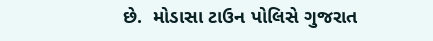છે.  મોડાસા ટાઉન પોલિસે ગુજરાત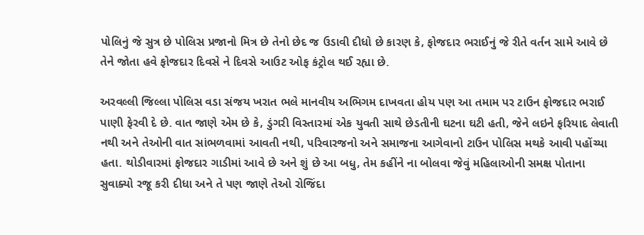પોલિનું જે સુત્ર છે પોલિસ પ્રજાનો મિત્ર છે તેનો છેદ જ ઉડાવી દીધો છે કારણ કે, ફોજદાર ભરાઈનું જે રીતે વર્તન સામે આવે છે તેને જોતા હવે ફોજદાર દિવસે ને દિવસે આઉટ ઓફ કંટ્રોલ થઈ રહ્યા છે.

અરવલ્લી જિલ્લા પોલિસ વડા સંજય ખરાત ભલે માનવીય અભિગમ દાખવતા હોય પણ આ તમામ પર ટાઉન ફોજદાર ભરાઈ પાણી ફેરવી દે છે. વાત જાણે એમ છે કે, ડુંગરી વિસ્તારમાં એક યુવતી સાથે છેડતીની ઘટના ઘટી હતી, જેને લઇને ફરિયાદ લેવાતી નથી અને તેઓની વાત સાંભળવામાં આવતી નથી, પરિવારજનો અને સમાજના આગેવાનો ટાઉન પોલિસ મથકે આવી પહોંચ્યા હતા. થોડીવારમાં ફોજદાર ગાડીમાં આવે છે અને શું છે આ બધુ, તેમ કહીંને ના બોલવા જેવું મહિલાઓની સમક્ષ પોતાના સુવાક્યો રજૂ કરી દીધા અને તે પણ જાણે તેઓ રોજિંદા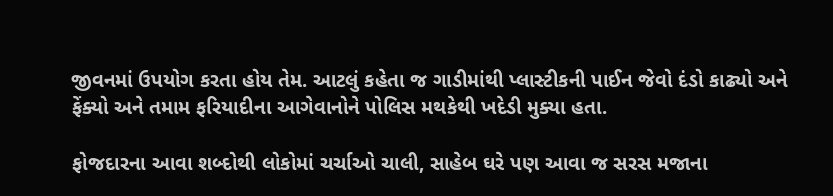જીવનમાં ઉપયોગ કરતા હોય તેમ. આટલું કહેતા જ ગાડીમાંથી પ્લાસ્ટીકની પાઈન જેવો દંડો કાઢ્યો અને ફેંક્યો અને તમામ ફરિયાદીના આગેવાનોને પોલિસ મથકેથી ખદેડી મુક્યા હતા.

ફોજદારના આવા શબ્દોથી લોકોમાં ચર્ચાઓ ચાલી, સાહેબ ઘરે પણ આવા જ સરસ મજાના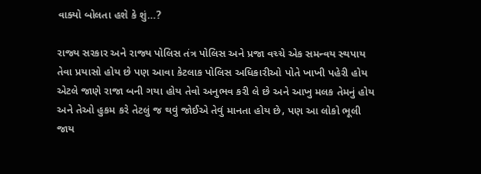વાક્યો બોલતા હશે કે શું…?

રાજ્ય સરકાર અને રાજ્ય પોલિસ તંત્ર પોલિસ અને પ્રજા વચ્ચે એક સમન્વય સ્થપાય તેવા પ્રયાસો હોય છે પણ આવા કેટલાક પોલિસ અધિકારીઓ પોતે ખાખી પહેરી હોય એટલે જાણે રાજા બની ગયા હોય તેવો અનુભવ કરી લે છે અને આખુ મલક તેમનું હોય અને તેઓ હુકમ કરે તેટલું જ થવું જોઈએ તેવું માનતા હોય છે, પણ આ લોકો ભૂલી જાય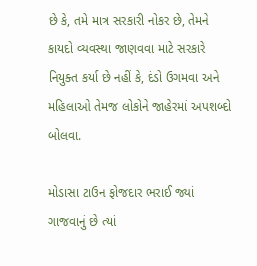છે કે, તમે માત્ર સરકારી નોકર છે, તેમને કાયદો વ્યવસ્થા જાણવવા માટે સરકારે નિયુક્ત કર્યા છે નહીં કે, દંડો ઉગમવા અને મહિલાઓ તેમજ લોકોને જાહેરમાં અપશબ્દો બોલવા.

મોડાસા ટાઉન ફોજદાર ભરાઈ જ્યાં ગાજવાનું છે ત્યાં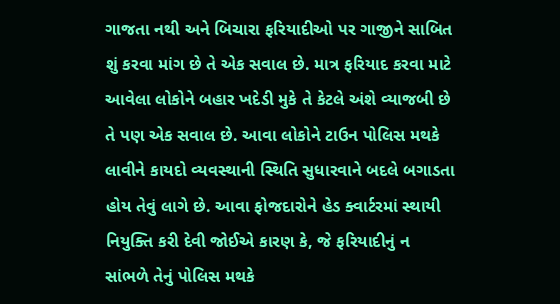ગાજતા નથી અને બિચારા ફરિયાદીઓ પર ગાજીને સાબિત શું કરવા માંગ છે તે એક સવાલ છે. માત્ર ફરિયાદ કરવા માટે આવેલા લોકોને બહાર ખદેડી મુકે તે કેટલે અંશે વ્યાજબી છે તે પણ એક સવાલ છે. આવા લોકોને ટાઉન પોલિસ મથકે લાવીને કાયદો વ્યવસ્થાની સ્થિતિ સુધારવાને બદલે બગાડતા હોય તેવું લાગે છે. આવા ફોજદારોને હેડ ક્વાર્ટરમાં સ્થાયી નિયુક્તિ કરી દેવી જોઈએ કારણ કે, જે ફરિયાદીનું ન સાંભળે તેનું પોલિસ મથકે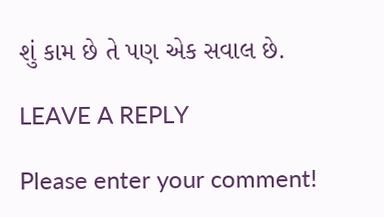શું કામ છે તે પણ એક સવાલ છે.

LEAVE A REPLY

Please enter your comment!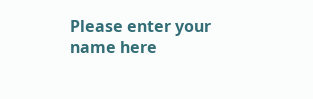Please enter your name here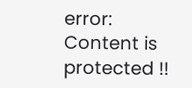error: Content is protected !!